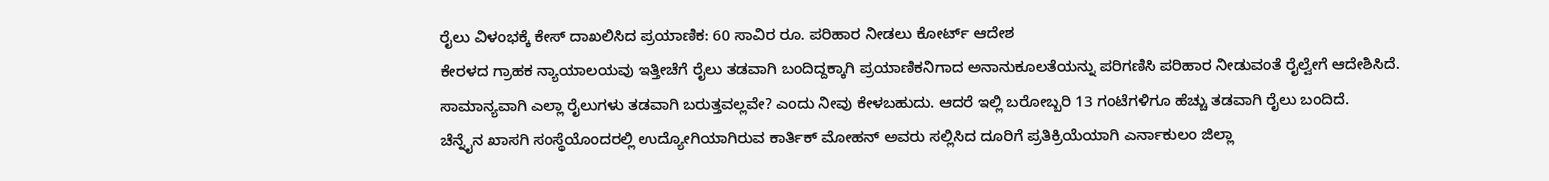ರೈಲು ವಿಳಂಭಕ್ಕೆ ಕೇಸ್ ದಾಖಲಿಸಿದ ಪ್ರಯಾಣಿಕ: 60 ಸಾವಿರ ರೂ. ಪರಿಹಾರ ನೀಡಲು ಕೋರ್ಟ್ ಆದೇಶ
ಕೇರಳದ ಗ್ರಾಹಕ ನ್ಯಾಯಾಲಯವು ಇತ್ತೀಚೆಗೆ ರೈಲು ತಡವಾಗಿ ಬಂದಿದ್ದಕ್ಕಾಗಿ ಪ್ರಯಾಣಿಕನಿಗಾದ ಅನಾನುಕೂಲತೆಯನ್ನು ಪರಿಗಣಿಸಿ ಪರಿಹಾರ ನೀಡುವಂತೆ ರೈಲ್ವೇಗೆ ಆದೇಶಿಸಿದೆ. ಸಾಮಾನ್ಯವಾಗಿ ಎಲ್ಲಾ ರೈಲುಗಳು ತಡವಾಗಿ ಬರುತ್ತವಲ್ಲವೇ? ಎಂದು ನೀವು ಕೇಳಬಹುದು. ಆದರೆ ಇಲ್ಲಿ ಬರೋಬ್ಬರಿ 13 ಗಂಟೆಗಳಿಗೂ ಹೆಚ್ಚು ತಡವಾಗಿ ರೈಲು ಬಂದಿದೆ.
ಚೆನ್ನೈನ ಖಾಸಗಿ ಸಂಸ್ಥೆಯೊಂದರಲ್ಲಿ ಉದ್ಯೋಗಿಯಾಗಿರುವ ಕಾರ್ತಿಕ್ ಮೋಹನ್ ಅವರು ಸಲ್ಲಿಸಿದ ದೂರಿಗೆ ಪ್ರತಿಕ್ರಿಯೆಯಾಗಿ ಎರ್ನಾಕುಲಂ ಜಿಲ್ಲಾ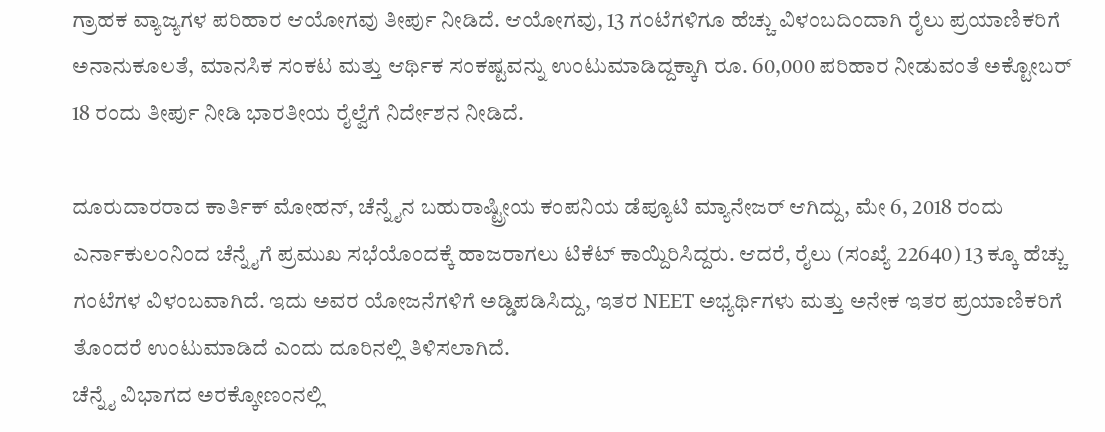ಗ್ರಾಹಕ ವ್ಯಾಜ್ಯಗಳ ಪರಿಹಾರ ಆಯೋಗವು ತೀರ್ಪು ನೀಡಿದೆ. ಆಯೋಗವು, 13 ಗಂಟೆಗಳಿಗೂ ಹೆಚ್ಚು ವಿಳಂಬದಿಂದಾಗಿ ರೈಲು ಪ್ರಯಾಣಿಕರಿಗೆ ಅನಾನುಕೂಲತೆ, ಮಾನಸಿಕ ಸಂಕಟ ಮತ್ತು ಆರ್ಥಿಕ ಸಂಕಷ್ಟವನ್ನು ಉಂಟುಮಾಡಿದ್ದಕ್ಕಾಗಿ ರೂ. 60,000 ಪರಿಹಾರ ನೀಡುವಂತೆ ಅಕ್ಟೋಬರ್ 18 ರಂದು ತೀರ್ಪು ನೀಡಿ ಭಾರತೀಯ ರೈಲ್ವೆಗೆ ನಿರ್ದೇಶನ ನೀಡಿದೆ.

ದೂರುದಾರರಾದ ಕಾರ್ತಿಕ್ ಮೋಹನ್, ಚೆನ್ನೈನ ಬಹುರಾಷ್ಟ್ರೀಯ ಕಂಪನಿಯ ಡೆಪ್ಯೂಟಿ ಮ್ಯಾನೇಜರ್ ಆಗಿದ್ದು, ಮೇ 6, 2018 ರಂದು ಎರ್ನಾಕುಲಂನಿಂದ ಚೆನ್ನೈಗೆ ಪ್ರಮುಖ ಸಭೆಯೊಂದಕ್ಕೆ ಹಾಜರಾಗಲು ಟಿಕೆಟ್ ಕಾಯ್ದಿರಿಸಿದ್ದರು. ಆದರೆ, ರೈಲು (ಸಂಖ್ಯೆ 22640) 13 ಕ್ಕೂ ಹೆಚ್ಚು ಗಂಟೆಗಳ ವಿಳಂಬವಾಗಿದೆ. ಇದು ಅವರ ಯೋಜನೆಗಳಿಗೆ ಅಡ್ಡಿಪಡಿಸಿದ್ದು, ಇತರ NEET ಅಭ್ಯರ್ಥಿಗಳು ಮತ್ತು ಅನೇಕ ಇತರ ಪ್ರಯಾಣಿಕರಿಗೆ ತೊಂದರೆ ಉಂಟುಮಾಡಿದೆ ಎಂದು ದೂರಿನಲ್ಲಿ ತಿಳಿಸಲಾಗಿದೆ.
ಚೆನ್ನೈ ವಿಭಾಗದ ಅರಕ್ಕೋಣಂನಲ್ಲಿ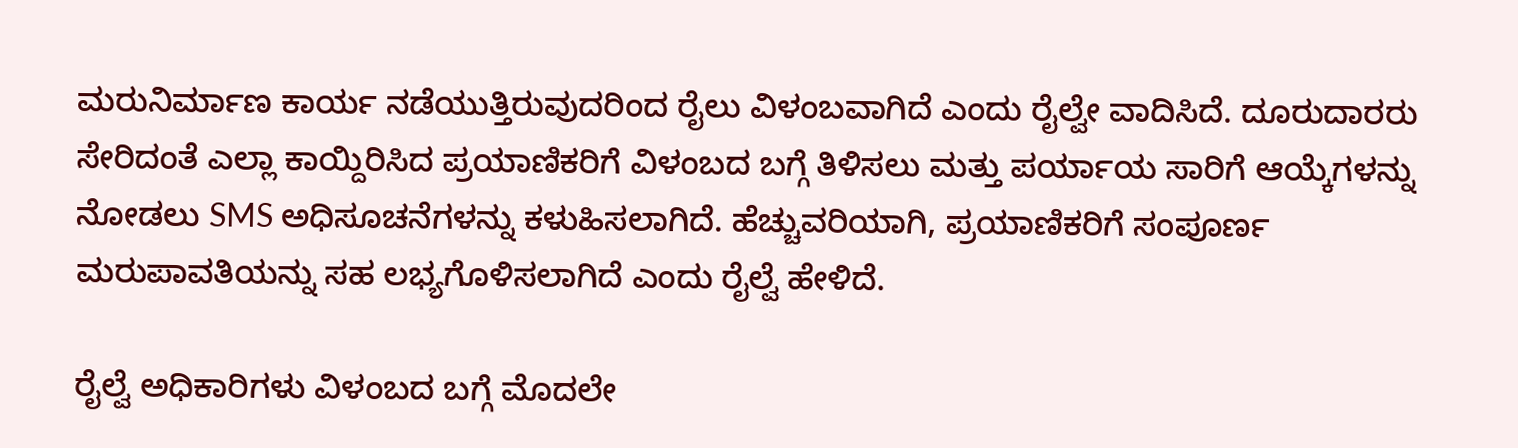ಮರುನಿರ್ಮಾಣ ಕಾರ್ಯ ನಡೆಯುತ್ತಿರುವುದರಿಂದ ರೈಲು ವಿಳಂಬವಾಗಿದೆ ಎಂದು ರೈಲ್ವೇ ವಾದಿಸಿದೆ. ದೂರುದಾರರು ಸೇರಿದಂತೆ ಎಲ್ಲಾ ಕಾಯ್ದಿರಿಸಿದ ಪ್ರಯಾಣಿಕರಿಗೆ ವಿಳಂಬದ ಬಗ್ಗೆ ತಿಳಿಸಲು ಮತ್ತು ಪರ್ಯಾಯ ಸಾರಿಗೆ ಆಯ್ಕೆಗಳನ್ನು ನೋಡಲು SMS ಅಧಿಸೂಚನೆಗಳನ್ನು ಕಳುಹಿಸಲಾಗಿದೆ. ಹೆಚ್ಚುವರಿಯಾಗಿ, ಪ್ರಯಾಣಿಕರಿಗೆ ಸಂಪೂರ್ಣ ಮರುಪಾವತಿಯನ್ನು ಸಹ ಲಭ್ಯಗೊಳಿಸಲಾಗಿದೆ ಎಂದು ರೈಲ್ವೆ ಹೇಳಿದೆ.

ರೈಲ್ವೆ ಅಧಿಕಾರಿಗಳು ವಿಳಂಬದ ಬಗ್ಗೆ ಮೊದಲೇ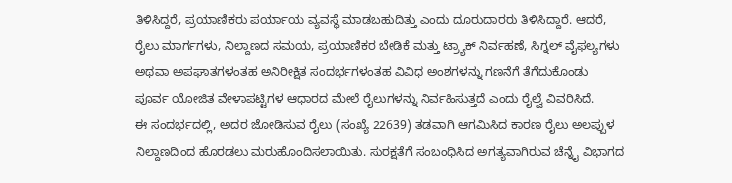ತಿಳಿಸಿದ್ದರೆ, ಪ್ರಯಾಣಿಕರು ಪರ್ಯಾಯ ವ್ಯವಸ್ಥೆ ಮಾಡಬಹುದಿತ್ತು ಎಂದು ದೂರುದಾರರು ತಿಳಿಸಿದ್ದಾರೆ. ಆದರೆ, ರೈಲು ಮಾರ್ಗಗಳು, ನಿಲ್ದಾಣದ ಸಮಯ, ಪ್ರಯಾಣಿಕರ ಬೇಡಿಕೆ ಮತ್ತು ಟ್ರ್ಯಾಕ್ ನಿರ್ವಹಣೆ, ಸಿಗ್ನಲ್ ವೈಫಲ್ಯಗಳು ಅಥವಾ ಅಪಘಾತಗಳಂತಹ ಅನಿರೀಕ್ಷಿತ ಸಂದರ್ಭಗಳಂತಹ ವಿವಿಧ ಅಂಶಗಳನ್ನು ಗಣನೆಗೆ ತೆಗೆದುಕೊಂಡು ಪೂರ್ವ ಯೋಜಿತ ವೇಳಾಪಟ್ಟಿಗಳ ಆಧಾರದ ಮೇಲೆ ರೈಲುಗಳನ್ನು ನಿರ್ವಹಿಸುತ್ತದೆ ಎಂದು ರೈಲ್ವೆ ವಿವರಿಸಿದೆ.
ಈ ಸಂದರ್ಭದಲ್ಲಿ, ಅದರ ಜೋಡಿಸುವ ರೈಲು (ಸಂಖ್ಯೆ 22639) ತಡವಾಗಿ ಆಗಮಿಸಿದ ಕಾರಣ ರೈಲು ಅಲಪ್ಪುಳ ನಿಲ್ದಾಣದಿಂದ ಹೊರಡಲು ಮರುಹೊಂದಿಸಲಾಯಿತು. ಸುರಕ್ಷತೆಗೆ ಸಂಬಂಧಿಸಿದ ಅಗತ್ಯವಾಗಿರುವ ಚೆನ್ನೈ ವಿಭಾಗದ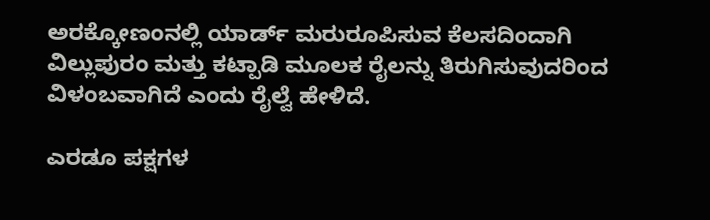ಅರಕ್ಕೋಣಂನಲ್ಲಿ ಯಾರ್ಡ್ ಮರುರೂಪಿಸುವ ಕೆಲಸದಿಂದಾಗಿ ವಿಲ್ಲುಪುರಂ ಮತ್ತು ಕಟ್ಪಾಡಿ ಮೂಲಕ ರೈಲನ್ನು ತಿರುಗಿಸುವುದರಿಂದ ವಿಳಂಬವಾಗಿದೆ ಎಂದು ರೈಲ್ವೆ ಹೇಳಿದೆ.

ಎರಡೂ ಪಕ್ಷಗಳ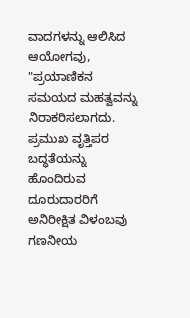ವಾದಗಳನ್ನು ಆಲಿಸಿದ ಆಯೋಗವು, "ಪ್ರಯಾಣಿಕನ ಸಮಯದ ಮಹತ್ವವನ್ನು ನಿರಾಕರಿಸಲಾಗದು. ಪ್ರಮುಖ ವೃತ್ತಿಪರ ಬದ್ಧತೆಯನ್ನು ಹೊಂದಿರುವ ದೂರುದಾರರಿಗೆ ಅನಿರೀಕ್ಷಿತ ವಿಳಂಬವು ಗಣನೀಯ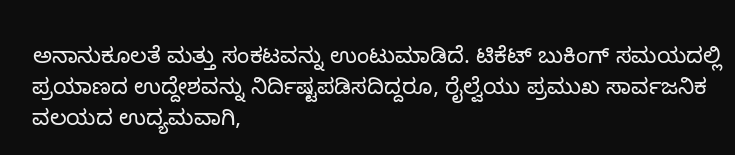ಅನಾನುಕೂಲತೆ ಮತ್ತು ಸಂಕಟವನ್ನು ಉಂಟುಮಾಡಿದೆ. ಟಿಕೆಟ್ ಬುಕಿಂಗ್ ಸಮಯದಲ್ಲಿ ಪ್ರಯಾಣದ ಉದ್ದೇಶವನ್ನು ನಿರ್ದಿಷ್ಟಪಡಿಸದಿದ್ದರೂ, ರೈಲ್ವೆಯು ಪ್ರಮುಖ ಸಾರ್ವಜನಿಕ ವಲಯದ ಉದ್ಯಮವಾಗಿ,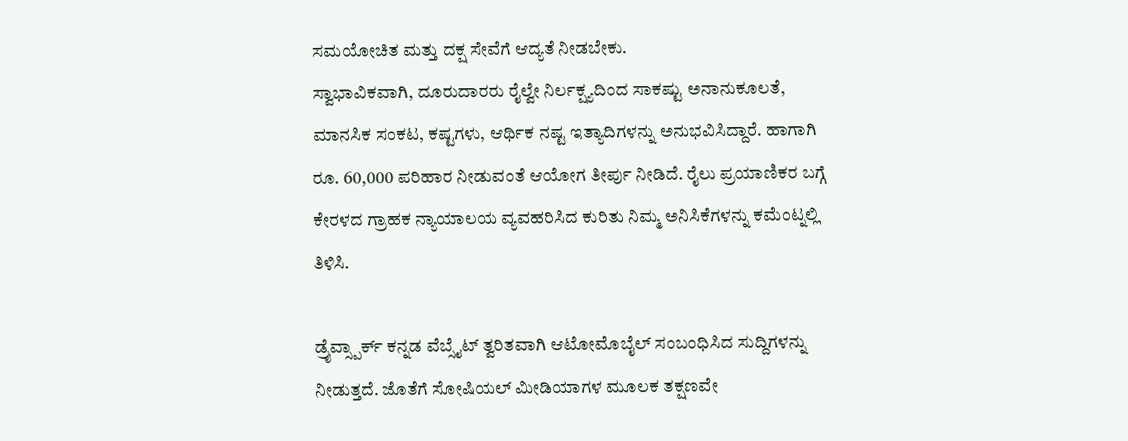ಸಮಯೋಚಿತ ಮತ್ತು ದಕ್ಷ ಸೇವೆಗೆ ಆದ್ಯತೆ ನೀಡಬೇಕು.
ಸ್ವಾಭಾವಿಕವಾಗಿ, ದೂರುದಾರರು ರೈಲ್ವೇ ನಿರ್ಲಕ್ಷ್ಯದಿಂದ ಸಾಕಷ್ಟು ಅನಾನುಕೂಲತೆ, ಮಾನಸಿಕ ಸಂಕಟ, ಕಷ್ಟಗಳು, ಆರ್ಥಿಕ ನಷ್ಟ ಇತ್ಯಾದಿಗಳನ್ನು ಅನುಭವಿಸಿದ್ದಾರೆ. ಹಾಗಾಗಿ ರೂ. 60,000 ಪರಿಹಾರ ನೀಡುವಂತೆ ಆಯೋಗ ತೀರ್ಪು ನೀಡಿದೆ. ರೈಲು ಪ್ರಯಾಣಿಕರ ಬಗ್ಗೆ ಕೇರಳದ ಗ್ರಾಹಕ ನ್ಯಾಯಾಲಯ ವ್ಯವಹರಿಸಿದ ಕುರಿತು ನಿಮ್ಮ ಅನಿಸಿಕೆಗಳನ್ನು ಕಮೆಂಟ್ನಲ್ಲಿ ತಿಳಿಸಿ.

ಡ್ರೈವ್ಸ್ಪಾರ್ಕ್ ಕನ್ನಡ ವೆಬ್ಸೈಟ್ ತ್ವರಿತವಾಗಿ ಆಟೋಮೊಬೈಲ್ ಸಂಬಂಧಿಸಿದ ಸುದ್ದಿಗಳನ್ನು ನೀಡುತ್ತದೆ. ಜೊತೆಗೆ ಸೋಷಿಯಲ್ ಮೀಡಿಯಾಗಳ ಮೂಲಕ ತಕ್ಷಣವೇ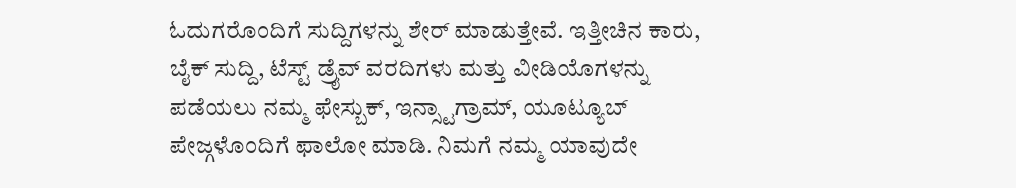ಓದುಗರೊಂದಿಗೆ ಸುದ್ದಿಗಳನ್ನು ಶೇರ್ ಮಾಡುತ್ತೇವೆ. ಇತ್ತೀಚಿನ ಕಾರು, ಬೈಕ್ ಸುದ್ದಿ, ಟೆಸ್ಟ್ ಡ್ರೈವ್ ವರದಿಗಳು ಮತ್ತು ವೀಡಿಯೊಗಳನ್ನು ಪಡೆಯಲು ನಮ್ಮ ಫೇಸ್ಬುಕ್, ಇನ್ಸ್ಟಾಗ್ರಾಮ್, ಯೂಟ್ಯೂಬ್ ಪೇಜ್ಗಳೊಂದಿಗೆ ಫಾಲೋ ಮಾಡಿ. ನಿಮಗೆ ನಮ್ಮ ಯಾವುದೇ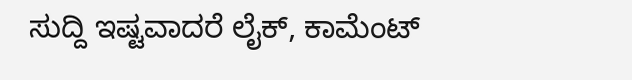ಸುದ್ದಿ ಇಷ್ಟವಾದರೆ ಲೈಕ್, ಕಾಮೆಂಟ್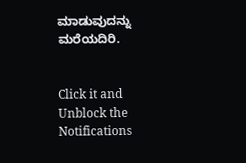ಮಾಡುವುದನ್ನು ಮರೆಯದಿರಿ.


Click it and Unblock the Notifications